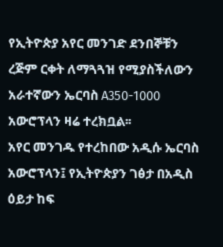የኢትዮጵያ አየር መንገድ ደንበኞቹን ረጅም ርቀት ለማጓጓዝ የሚያስችለውን አራተኛውን ኤርባስ A350-1000 አውሮፕላን ዛሬ ተረክቧል፡፡
አየር መንገዱ የተረከበው አዲሱ ኤርባስ አውሮፕላን፤ የኢትዮጵያን ገፅታ በአዲስ ዕይታ ከፍ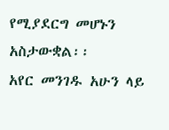የሚያደርግ መሆኑን አስታውቋል፡፡
አየር መንገዱ አሁን ላይ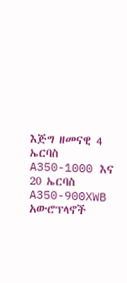እጅግ ዘመናዊ 4 ኤርባስ A350-1000 እና 20 ኤርባስ A350-900XWB አውሮፕላኖች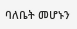ባለቤት መሆኑን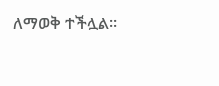ለማወቅ ተችሏል፡፡